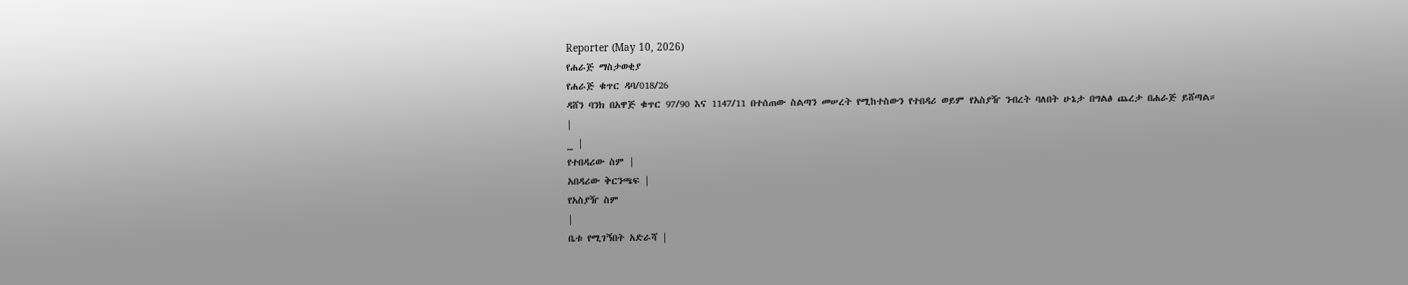Reporter (May 10, 2026)
የሐራጅ ማስታወቂያ
የሐራጅ ቁጥር ዳባ/018/26
ዳሸን ባንክ በአዋጅ ቁጥር 97/90 እና 1147/11 በተሰጠው ስልጣን መሠረት የሚከተስውን የተበዳሪ ወይም የአስያዥ ንብረት ባለበት ሁኔታ በግልፅ ጨረታ በሐራጅ ይሸጣል።
|
_ |
የተበዳሪው ስም |
አበዳሪው ቅርንጫፍ |
የአስያዥ ስም
|
ቤቱ የሚገኝበት አድራሻ |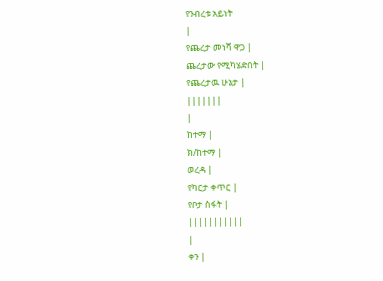የንብረቱ አይነት
|
የጨረታ መነሻ ዋጋ |
ጨረታው የሚካሄድበት |
የጨረታዉ ሁኔታ |
|||||||
|
ከተማ |
ክ/ከተማ |
ወረዳ |
የካርታ ቀጥር |
የቦታ ስፋት |
|||||||||||
|
ቀን |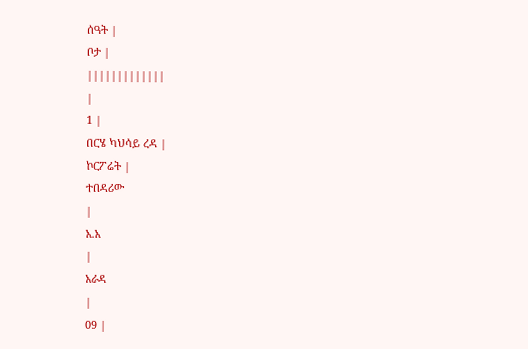ሰዓት |
ቦታ |
|||||||||||||
|
1 |
በርሄ ካህሳይ ረዳ |
ኮርፖሬት |
ተበዳሪው
|
አ.አ
|
አራዳ
|
09 |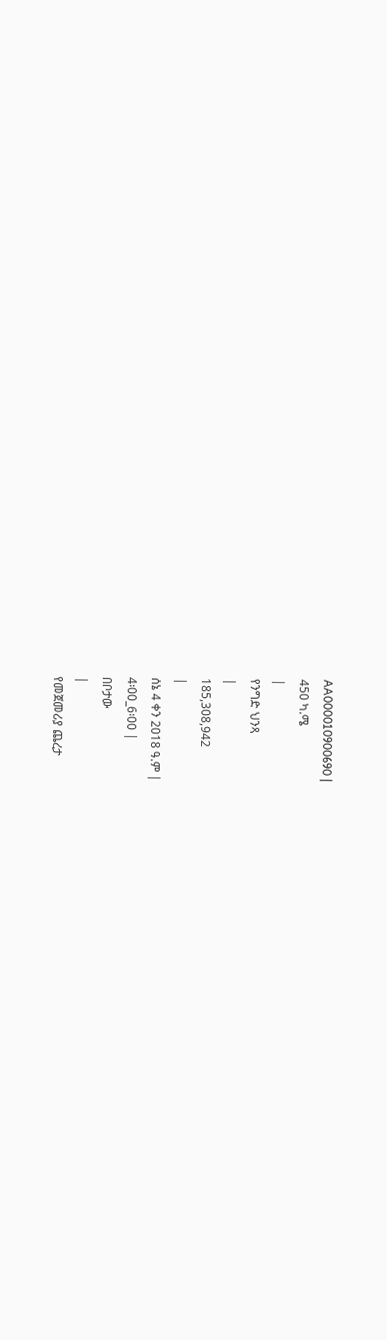AA000010900690 |
450 ካ.ሜ
|
የንግድ ህንጻ
|
185,308,942
|
ሰኔ 4 ቀን 2018 ዓ.ም |
4፡00_6፡00 |
በቦታው
|
የመጀመሪያ ጨረታ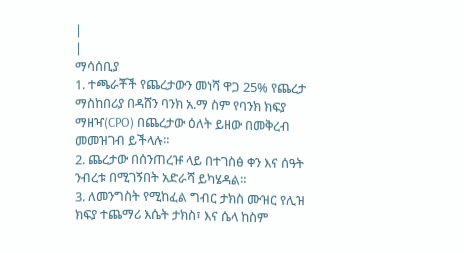|
|
ማሳሰቢያ
1. ተጫራቾች የጨረታውን መነሻ ዋጋ 25% የጨረታ ማስከበሪያ በዳሸን ባንክ አ.ማ ስም የባንክ ክፍያ ማዘዣ(CPO) በጨረታው ዕለት ይዘው በመቅረብ መመዝገብ ይችላሉ።
2. ጨረታው በሰንጠረዡ ላይ በተገስፅ ቀን እና ሰዓት ንብረቱ በሚገኝበት አድራሻ ይካሄዳል።
3. ለመንግስት የሚከፈል ግብር ታክስ ሙዝር የሊዝ ክፍያ ተጨማሪ እሴት ታክስ፣ እና ሴላ ከስም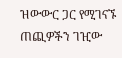ዝውውር ጋር የሚገናኙ ጠጪዎችን ገዢው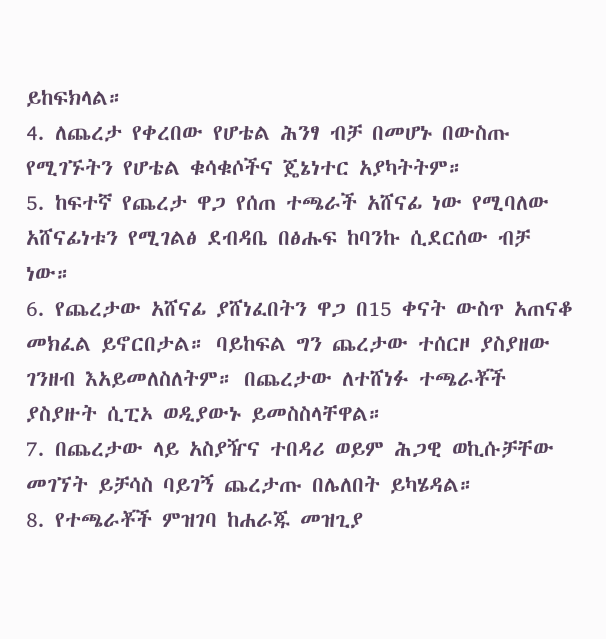ይከፍክላል።
4. ለጨረታ የቀረበው የሆቴል ሕንፃ ብቻ በመሆኑ በውስጡ የሚገኙትን የሆቴል ቁሳቁሶችና ጄኔነተር አያካትትም።
5. ከፍተኛ የጨረታ ዋጋ የሰጠ ተጫራች አሸናፊ ነው የሚባለው አሸናፊነቱን የሚገልፅ ደብዳቤ በፅሑፍ ከባንኩ ሲደርሰው ብቻ ነው።
6. የጨረታው አሸናፊ ያሸነፈበትን ዋጋ በ15 ቀናት ውስጥ አጠናቆ መክፈል ይኖርበታል። ባይከፍል ግን ጨረታው ተሰርዞ ያስያዘው ገንዘብ እአይመለስለትም። በጨረታው ለተሸነፉ ተጫራቾች ያስያዙት ሲፒኦ ወዲያውኑ ይመስስላቸዋል።
7. በጨረታው ላይ አስያዥና ተበዳሪ ወይም ሕጋዊ ወኪሱቻቸው መገኘት ይቻሳስ ባይገኝ ጨረታጡ በሌለበት ይካሄዳል።
8. የተጫራቾች ምዝገባ ከሐራጁ መዝጊያ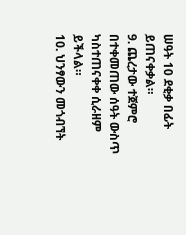ሠዓት 10 ደቂቃ በፊት ይጠናቀቃል።
9. ጨረታው ተጀምሮ በተቀመጠው ሰዓት ውስጥ ካስተጠናቀቀ ሲራዘም ይችላል።
10. ህንፃውን መጎብኘት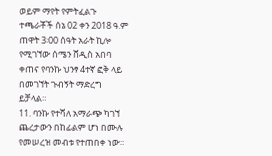ወይም ማየት የምትፈልጉ ተጫራቾች ሰኔ 02 ቀን 2018 ዓ.ም ጠዋት 3፡00 ሰዓት አራት ኪሎ የሚገኘው ሰሜን ሸዲስ አበባ ቀጠና የባንኩ ህንፃ 4ተኛ ፎቅ ላይ በመገኘት ጉብኝት ማድረግ ይቻላል።
11. ባንኩ የተሻለ አማራጭ ካገኘ ጨረታውን በከፊልም ሆነ በሙሉ የመሠረዝ መብቱ የተጠበቀ ነው።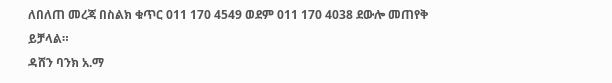ለበለጠ መረጃ በስልክ ቁጥር 011 170 4549 ወደም 011 170 4038 ደውሎ መጠየቅ ይቻላል።
ዳሸን ባንክ አ.ማ